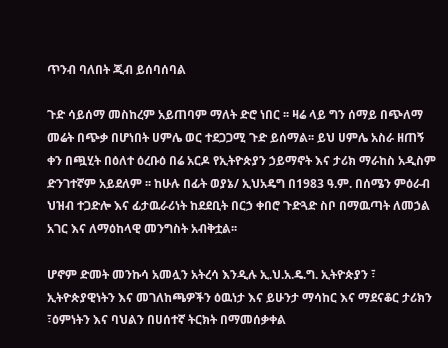ጥንብ ባለበት ጂብ ይሰባሰባል

ጉድ ሳይሰማ መስከረም አይጠባም ማለት ድሮ ነበር ፡፡ ዛሬ ላይ ግን ሰማይ በጭለማ መሬት በጭቃ በሆነበት ሀምሌ ወር ተደጋጋሚ ጉድ ይሰማል፡፡ ይህ ሀምሌ አስራ ዘጠኝ ቀን በጯሂት በዕለተ ዕረቡዕ በሬ አርዶ የኢትዮጵያን ኃይማኖት እና ታሪክ ማራከስ አዲስም ድንገተኛም አይደለም ፡፡ ከሁሉ በፊት ወያኔ/ ኢህአዴግ በ1983 ዓ.ም. በሰሜን ምዕራብ ህዝብ ተጋድሎ እና ፊታዉራሪነት ከደደቢት በርኃ ቀበሮ ጉድጓድ ስቦ በማዉጣት ለመኃል አገር እና ለማዕከላዊ መንግስት አብቅቷል፡፡

ሆኖም ድመት መንኩሳ አመሏን አትረሳ እንዲሉ ኢ.ህ.አ.ዴ.ግ. ኢትዮጵያን ፣ ኢትዮጵያዊነትን እና መገለከጫዎችን ዕዉነታ እና ይሁንታ ማሳከር እና ማደናቆር ታሪክን ፣ዕምነትን እና ባህልን በሀሰተኛ ትርክት በማመሰቃቀል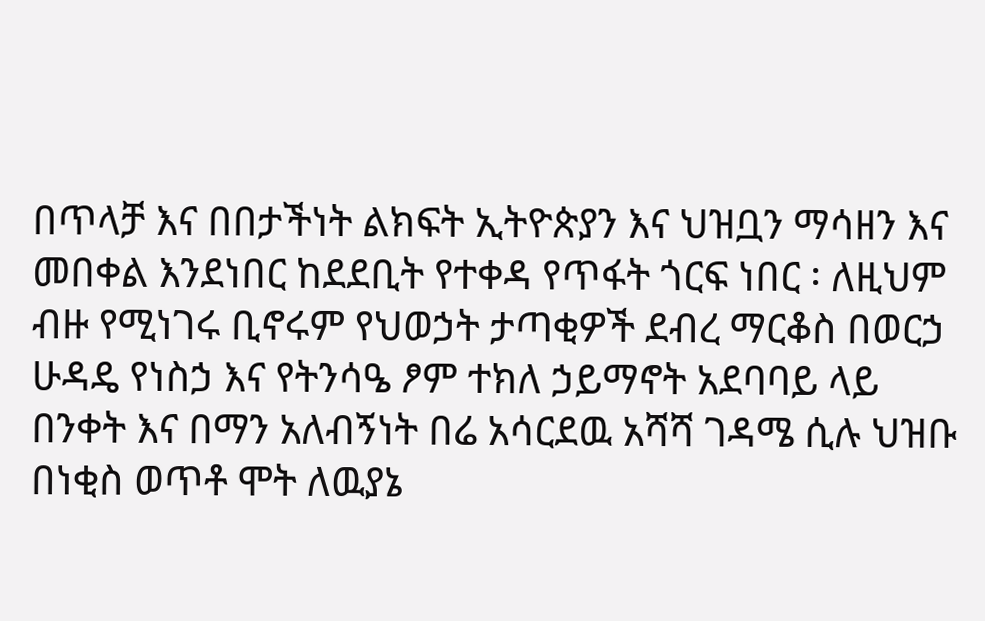በጥላቻ እና በበታችነት ልክፍት ኢትዮጵያን እና ህዝቧን ማሳዘን እና መበቀል እንደነበር ከደደቢት የተቀዳ የጥፋት ጎርፍ ነበር ፡ ለዚህም ብዙ የሚነገሩ ቢኖሩም የህወኃት ታጣቂዎች ደብረ ማርቆስ በወርኃ ሁዳዴ የነስኃ እና የትንሳዔ ፆም ተክለ ኃይማኖት አደባባይ ላይ በንቀት እና በማን አለብኝነት በሬ አሳርደዉ አሻሻ ገዳሜ ሲሉ ህዝቡ በነቂስ ወጥቶ ሞት ለዉያኔ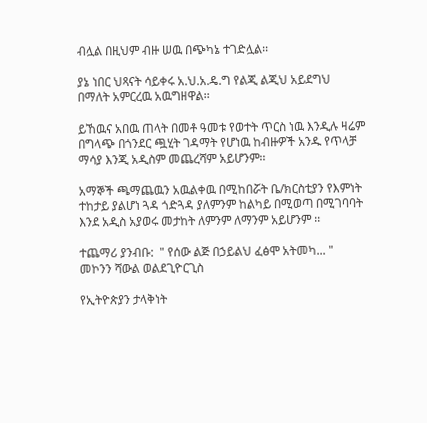ብሏል በዚህም ብዙ ሠዉ በጭካኔ ተገድሏል፡፡

ያኔ ነበር ህጻናት ሳይቀሩ አ.ህ.አ.ዴ.ግ የልጂ ልጂህ አይደግህ በማለት አምርረዉ አዉግዘዋል፡፡

ይኸዉና አበዉ ጠላት በመቶ ዓመቱ የወተት ጥርስ ነዉ እንዲሉ ዛሬም በግላጭ በጎንደር ጯሂት ገዳማት የሆነዉ ከብዙዎች አንዱ የጥላቻ ማሳያ እንጂ አዲስም መጨረሻም አይሆንም፡፡

አማኞች ጫማጨዉን አዉልቀዉ በሚከበሯት ቤ/ክርስቲያን የእምነት ተከታይ ያልሆነ ጓዳ ጎድጓዳ ያለምንም ከልካይ በሚወጣ በሚገባባት እንደ አዲስ አያወሩ መታከት ለምንም ለማንም አይሆንም ፡፡

ተጨማሪ ያንብቡ:  " የሰው ልጅ በኃይልህ ፈፅሞ አትመካ... " መኮንን ሻውል ወልደጊዮርጊስ

የኢትዮጵያን ታላቅነት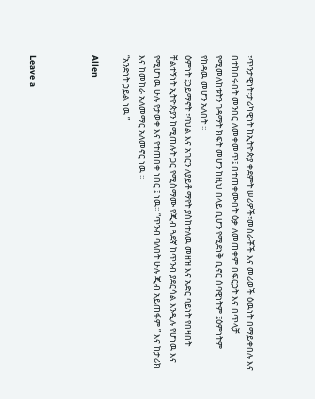፣ጥንታዊነት፣ታሪካዊነት ከኢትዮጵያ ቀደምት ሠሪዎች፣መስራቾች እና መሪወች ዕዉነት በማይቀበሉ እና በተከበሩበት መንበር ለመቀመጥ፤ በተጠቀሙበት ዕቃ ለመጠቀም በፍርኃት እና በጥላቻ የሚመለከቱትን ገዳማት ክፍት መሆን ከዚህ በላይ ቢሆን የሚደነቅ ቢኖር ሰባዊነትም ፤ዕምነትም የከዳዉ መሆን አለበት ፡፡
ዕምነት ፤ኃይማኖት ፣ባህል እና አገርን ለያይቶ ማየት ያስከተለዉ መዘዝ እና አድር ባይነት የበዛበት ቸልተኝነት ኢትዮጵያን ከሚጠሉት ጋር የሚስማሙ የጂብ ጓደኛ ከጥንብ ያደርሳል እንዲሉ የሆነዉ እና የሚሆነዉ ሁሉ የታወቀ እና የተጠበቀ ነበር ፤ ነዉ፡፡ “ጥንብ ባለበት ሁሉ ጂብ አይጠፋም ” እና ከታሪክ እና ከመከራ አለመማር አለመኖር ነዉ ፡፡
“አንድነት ኃይል ነዉ ”

Allen



Leave a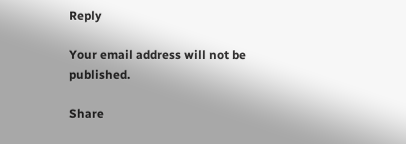Reply

Your email address will not be published.

Share